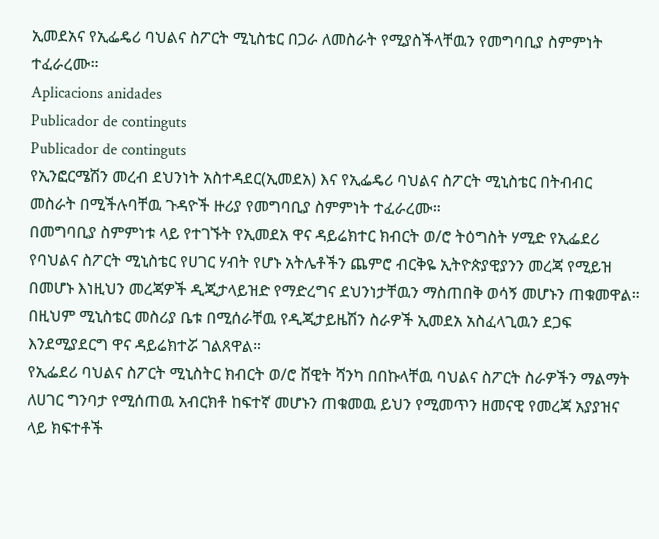ኢመደአና የኢፌዴሪ ባህልና ስፖርት ሚኒስቴር በጋራ ለመስራት የሚያስችላቸዉን የመግባቢያ ስምምነት ተፈራረሙ።
Aplicacions anidades
Publicador de continguts
Publicador de continguts
የኢንፎርሜሽን መረብ ደህንነት አስተዳደር(ኢመደአ) እና የኢፌዴሪ ባህልና ስፖርት ሚኒስቴር በትብብር መስራት በሚችሉባቸዉ ጉዳዮች ዙሪያ የመግባቢያ ስምምነት ተፈራረሙ።
በመግባቢያ ስምምነቱ ላይ የተገኙት የኢመደአ ዋና ዳይሬክተር ክብርት ወ/ሮ ትዕግስት ሃሚድ የኢፌደሪ የባህልና ስፖርት ሚኒስቴር የሀገር ሃብት የሆኑ አትሌቶችን ጨምሮ ብርቅዬ ኢትዮጵያዊያንን መረጃ የሚይዝ በመሆኑ እነዚህን መረጃዎች ዲጂታላይዝድ የማድረግና ደህንነታቸዉን ማስጠበቅ ወሳኝ መሆኑን ጠቁመዋል።
በዚህም ሚኒስቴር መስሪያ ቤቱ በሚሰራቸዉ የዲጂታይዜሽን ስራዎች ኢመደአ አስፈላጊዉን ደጋፍ እንደሚያደርግ ዋና ዳይሬክተሯ ገልጸዋል።
የኢፌደሪ ባህልና ስፖርት ሚኒስትር ክብርት ወ/ሮ ሸዊት ሻንካ በበኩላቸዉ ባህልና ስፖርት ስራዎችን ማልማት ለሀገር ግንባታ የሚሰጠዉ አብርክቶ ከፍተኛ መሆኑን ጠቁመዉ ይህን የሚመጥን ዘመናዊ የመረጃ አያያዝና ላይ ክፍተቶች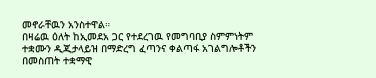መኖራቸዉን አንስተዋል።
በዛሬዉ ዕለት ከኢመደአ ጋር የተደረገዉ የመግባቢያ ስምምነትም ተቋሙን ዲጂታላይዝ በማድረግ ፈጣንና ቀልጣፋ አገልግሎቶችን በመስጠት ተቋማዊ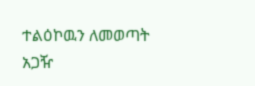ተልዕኮዉን ለመወጣት አጋዥ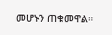መሆኑን ጠቁመዋል።